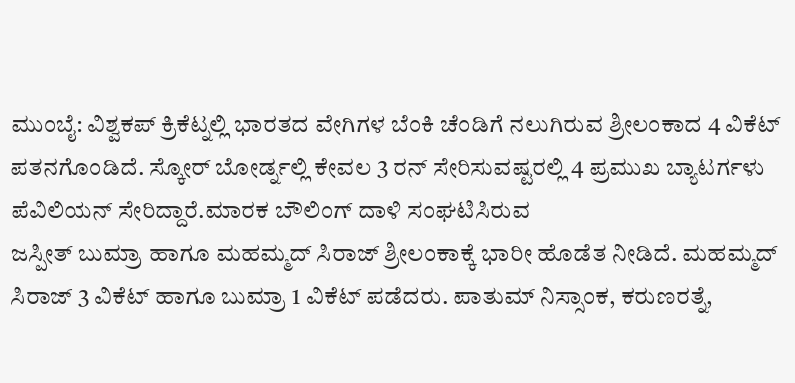ಮುಂಬೈ: ವಿಶ್ವಕಪ್ ಕ್ರಿಕೆಟ್ನಲ್ಲಿ ಭಾರತದ ವೇಗಿಗಳ ಬೆಂಕಿ ಚೆಂಡಿಗೆ ನಲುಗಿರುವ ಶ್ರೀಲಂಕಾದ 4 ವಿಕೆಟ್ ಪತನಗೊಂಡಿದೆ. ಸ್ಕೋರ್ ಬೋರ್ಡ್ನಲ್ಲಿ ಕೇವಲ 3 ರನ್ ಸೇರಿಸುವಷ್ಟರಲ್ಲಿ 4 ಪ್ರಮುಖ ಬ್ಯಾಟರ್ಗಳು ಪೆವಿಲಿಯನ್ ಸೇರಿದ್ದಾರೆ.ಮಾರಕ ಬೌಲಿಂಗ್ ದಾಳಿ ಸಂಘಟಿಸಿರುವ
ಜಸ್ಪೀತ್ ಬುಮ್ರಾ ಹಾಗೂ ಮಹಮ್ಮದ್ ಸಿರಾಜ್ ಶ್ರೀಲಂಕಾಕ್ಕೆ ಭಾರೀ ಹೊಡೆತ ನೀಡಿದೆ. ಮಹಮ್ಮದ್ ಸಿರಾಜ್ 3 ವಿಕೆಟ್ ಹಾಗೂ ಬುಮ್ರಾ 1 ವಿಕೆಟ್ ಪಡೆದರು. ಪಾತುಮ್ ನಿಸ್ಸಾಂಕ, ಕರುಣರತ್ನೆ,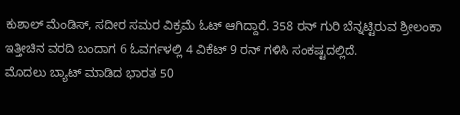ಕುಶಾಲ್ ಮೆಂಡಿಸ್, ಸದೀರ ಸಮರ ವಿಕ್ರಮೆ ಓಟ್ ಆಗಿದ್ದಾರೆ. 358 ರನ್ ಗುರಿ ಬೆನ್ನಟ್ಟಿರುವ ಶ್ರೀಲಂಕಾ ಇತ್ತೀಚಿನ ವರದಿ ಬಂದಾಗ 6 ಓವರ್ಗಳಲ್ಲಿ 4 ವಿಕೆಟ್ 9 ರನ್ ಗಳಿಸಿ ಸಂಕಷ್ಟದಲ್ಲಿದೆ.
ಮೊದಲು ಬ್ಯಾಟ್ ಮಾಡಿದ ಭಾರತ 50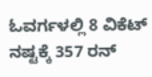ಓವರ್ಗಳಲ್ಲಿ 8 ವಿಕೆಟ್ ನಷ್ಟಕ್ಕೆ 357 ರನ್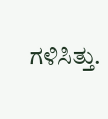ಗಳಿಸಿತ್ತು.